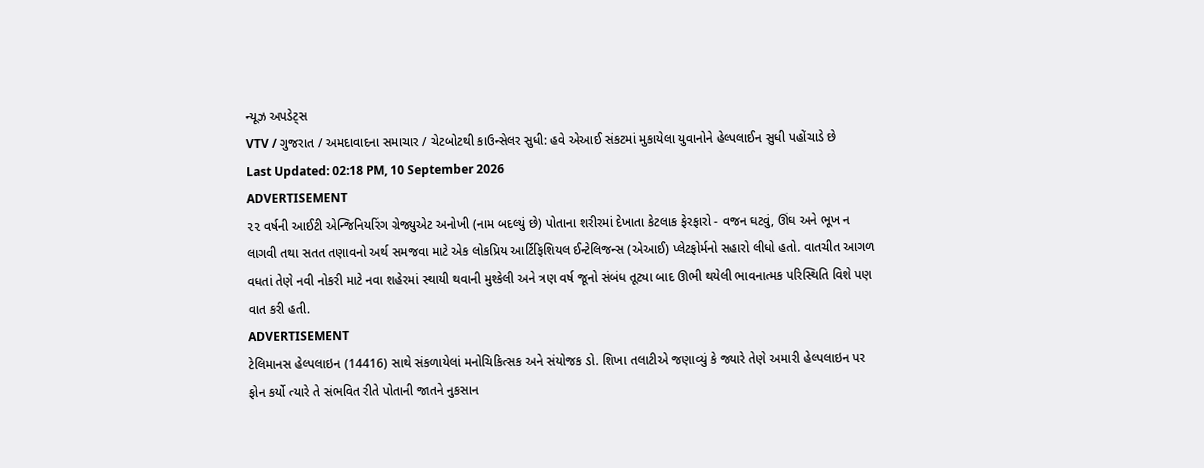ન્યૂઝ અપડેટ્સ
VTV / ગુજરાત / અમદાવાદના સમાચાર / ચેટબોટથી કાઉન્સેલર સુધી: હવે એઆઈ સંકટમાં મુકાયેલા યુવાનોને હેલ્પલાઈન સુધી પહોંચાડે છે
Last Updated: 02:18 PM, 10 September 2026
ADVERTISEMENT
૨૨ વર્ષની આઈટી એન્જિનિયરિંગ ગ્રેજ્યુએટ અનોખી (નામ બદલ્યું છે) પોતાના શરીરમાં દેખાતા કેટલાક ફેરફારો - વજન ઘટવું, ઊંઘ અને ભૂખ ન લાગવી તથા સતત તણાવનો અર્થ સમજવા માટે એક લોકપ્રિય આર્ટિફિશિયલ ઈન્ટેલિજન્સ (એઆઈ) પ્લેટફોર્મનો સહારો લીધો હતો. વાતચીત આગળ વધતાં તેણે નવી નોકરી માટે નવા શહેરમાં સ્થાયી થવાની મુશ્કેલી અને ત્રણ વર્ષ જૂનો સંબંધ તૂટ્યા બાદ ઊભી થયેલી ભાવનાત્મક પરિસ્થિતિ વિશે પણ વાત કરી હતી.
ADVERTISEMENT
ટેલિમાનસ હેલ્પલાઇન (14416) સાથે સંકળાયેલાં મનોચિકિત્સક અને સંયોજક ડો. શિખા તલાટીએ જણાવ્યું કે જ્યારે તેણે અમારી હેલ્પલાઇન પર ફોન કર્યો ત્યારે તે સંભવિત રીતે પોતાની જાતને નુકસાન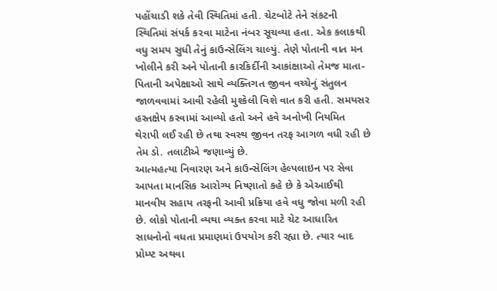પહોંચાડી શકે તેવી સ્થિતિમાં હતી. ચેટબોટે તેને સંકટની સ્થિતિમાં સંપર્ક કરવા માટેના નંબર સૂચવ્યા હતા. એક કલાકથી વધુ સમય સુધી તેનું કાઉન્સેલિંગ ચાલ્યું. તેણે પોતાની વાત મન ખોલીને કરી અને પોતાની કારકિર્દીની આકાંક્ષાઓ તેમજ માતા-પિતાની અપેક્ષાઓ સાથે વ્યક્તિગત જીવન વચ્ચેનું સંતુલન જાળવવામાં આવી રહેલી મુશ્કેલી વિશે વાત કરી હતી. સમયસર હસ્તક્ષેપ કરવામાં આવ્યો હતો અને હવે અનોખી નિયમિત થેરાપી લઈ રહી છે તથા સ્વસ્થ જીવન તરફ આગળ વધી રહી છે તેમ ડો. તલાટીએ જણાવ્યું છે.
આત્મહત્યા નિવારણ અને કાઉન્સેલિંગ હેલ્પલાઇન પર સેવા આપતા માનસિક આરોગ્ય નિષ્ણાતો કહે છે કે એઆઈથી માનવીય સહાય તરફની આવી પ્રક્રિયા હવે વધુ જોવા મળી રહી છે. લોકો પોતાની વ્યથા વ્યક્ત કરવા માટે ચેટ આધારિત સાધનોનો વધતા પ્રમાણમાં ઉપયોગ કરી રહ્યા છે. ત્યાર બાદ પ્રોમ્પ્ટ અથવા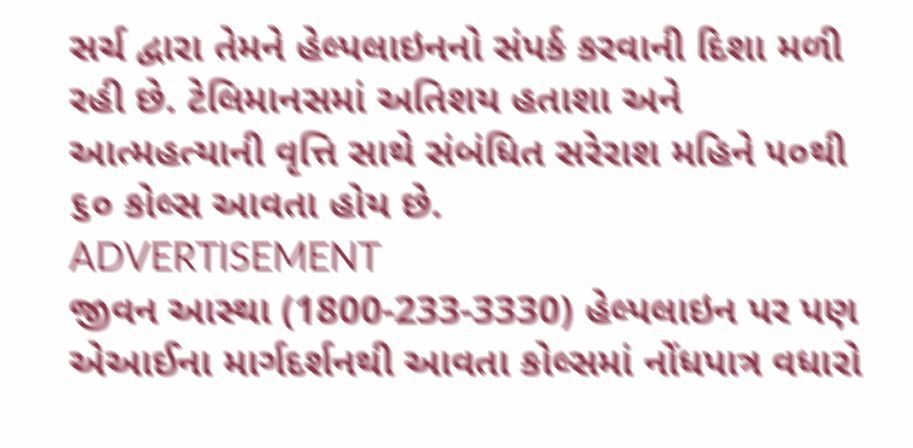સર્ચ દ્વારા તેમને હેલ્પલાઇનનો સંપર્ક કરવાની દિશા મળી રહી છે. ટેલિમાનસમાં અતિશય હતાશા અને આત્મહત્યાની વૃત્તિ સાથે સંબંધિત સરેરાશ મહિને ૫૦થી ૬૦ કોલ્સ આવતા હોય છે.
ADVERTISEMENT
જીવન આસ્થા (1800-233-3330) હેલ્પલાઇન પર પણ એઆઈના માર્ગદર્શનથી આવતા કોલ્સમાં નોંધપાત્ર વધારો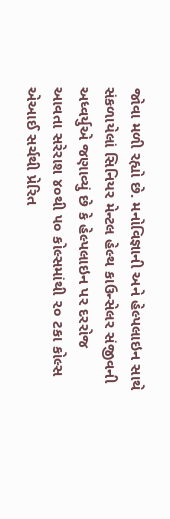જોવા મળી રહ્યો છે. મનોવિજ્ઞાની અને હેલ્પલાઇન સાથે સંકળાયેલાં સિનિયર મેન્ટલ હેલ્થ કાઉન્સેલર સંજીવની અધ્વર્યુએ જણાવ્યું છે કે હેલ્પલાઇન પર દરરોજ આવતા સરેરાશ ૪૦થી ૫૦ કોલ્સમાંથી ૨૦ ટકા કોલ્સ એઆઈ સર્ચથી પ્રેરિત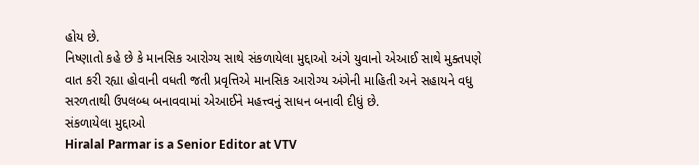હોય છે.
નિષ્ણાતો કહે છે કે માનસિક આરોગ્ય સાથે સંકળાયેલા મુદ્દાઓ અંગે યુવાનો એઆઈ સાથે મુક્તપણે વાત કરી રહ્યા હોવાની વધતી જતી પ્રવૃત્તિએ માનસિક આરોગ્ય અંગેની માહિતી અને સહાયને વધુ સરળતાથી ઉપલબ્ધ બનાવવામાં એઆઈને મહત્ત્વનું સાધન બનાવી દીધું છે.
સંકળાયેલા મુદ્દાઓ
Hiralal Parmar is a Senior Editor at VTV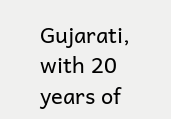Gujarati, with 20 years of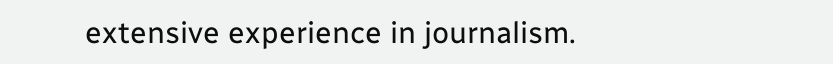extensive experience in journalism.